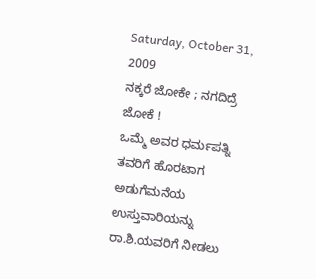Saturday, October 31, 2009
ನಕ್ಕರೆ ಜೋಕೇ ; ನಗದಿದ್ರೆ ಜೋಕೆ !
ಒಮ್ಮೆ ಅವರ ಧರ್ಮಪತ್ನಿ ತವರಿಗೆ ಹೊರಟಾಗ ಅಡುಗೆಮನೆಯ ಉಸ್ತುವಾರಿಯನ್ನು ರಾ.ಶಿ.ಯವರಿಗೆ ನೀಡಲು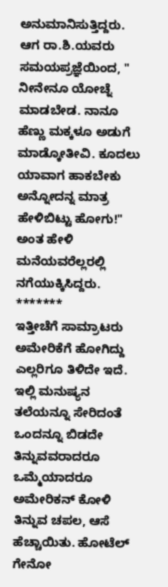ಅನುಮಾನಿಸುತ್ತಿದ್ದರು. ಆಗ ರಾ.ಶಿ.ಯವರು ಸಮಯಪ್ರಜ್ಞೆಯಿಂದ, " ನೀನೇನೂ ಯೋಚ್ನೆ ಮಾಡಬೇಡ. ನಾನೂ ಹೆಣ್ಣು ಮಕ್ಕಳೂ ಅಡುಗೆ ಮಾಡ್ಕೋತೀವಿ. ಕೂದಲು ಯಾವಾಗ ಹಾಕಬೇಕು ಅನ್ನೋದನ್ನ ಮಾತ್ರ ಹೇಳಿಬಿಟ್ಟು ಹೋಗು!" ಅಂತ ಹೇಳಿ ಮನೆಯವರೆಲ್ಲರಲ್ಲಿ ನಗೆಯುಕ್ಕಿಸಿದ್ದರು.
*******
ಇತ್ತೀಚೆಗೆ ಸಾಮ್ರಾಟರು ಅಮೇರಿಕೆಗೆ ಹೋಗಿದ್ದು ಎಲ್ಲರಿಗೂ ತಿಳಿದೇ ಇದೆ. ಇಲ್ಲಿ ಮನುಷ್ಯನ ತಲೆಯನ್ನೂ ಸೇರಿದಂತೆ ಒಂದನ್ನೂ ಬಿಡದೇ ತಿನ್ನುವವರಾದರೂ ಒಮ್ಮೆಯಾದರೂ ಅಮೇರಿಕನ್ ಕೋಳಿ ತಿನ್ನುವ ಚಪಲ, ಆಸೆ ಹೆಚ್ಚಾಯಿತು. ಹೋಟೆಲ್ ಗೇನೋ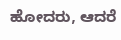ಹೋದರು, ಆದರೆ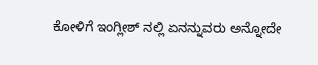ಕೋಳಿಗೆ ಇಂಗ್ಲೀಶ್ ನಲ್ಲಿ ಏನನ್ನುವರು ಅನ್ನೋದೇ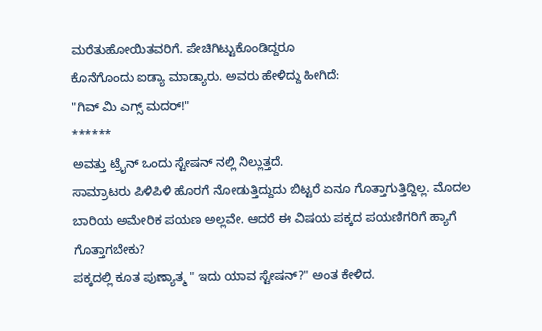ಮರೆತುಹೋಯಿತವರಿಗೆ. ಪೇಚಿಗಿಟ್ಟುಕೊಂಡಿದ್ದರೂ
ಕೊನೆಗೊಂದು ಐಡ್ಯಾ ಮಾಡ್ಯಾರು. ಅವರು ಹೇಳಿದ್ದು ಹೀಗಿದೆ:
"ಗಿವ್ ಮಿ ಎಗ್ಸ್ ಮದರ್!"
******
ಅವತ್ತು ಟ್ರೈನ್ ಒಂದು ಸ್ಟೇಷನ್ ನಲ್ಲಿ ನಿಲ್ಲುತ್ತದೆ.
ಸಾಮ್ರಾಟರು ಪಿಳಿಪಿಳಿ ಹೊರಗೆ ನೋಡುತ್ತಿದ್ದುದು ಬಿಟ್ಟರೆ ಏನೂ ಗೊತ್ತಾಗುತ್ತಿದ್ದಿಲ್ಲ. ಮೊದಲ ಬಾರಿಯ ಅಮೇರಿಕ ಪಯಣ ಅಲ್ಲವೇ. ಆದರೆ ಈ ವಿಷಯ ಪಕ್ಕದ ಪಯಣಿಗರಿಗೆ ಹ್ಯಾಗೆ ಗೊತ್ತಾಗಬೇಕು?
ಪಕ್ಕದಲ್ಲಿ ಕೂತ ಪುಣ್ಯಾತ್ಮ " ಇದು ಯಾವ ಸ್ಟೇಷನ್?" ಅಂತ ಕೇಳಿದ.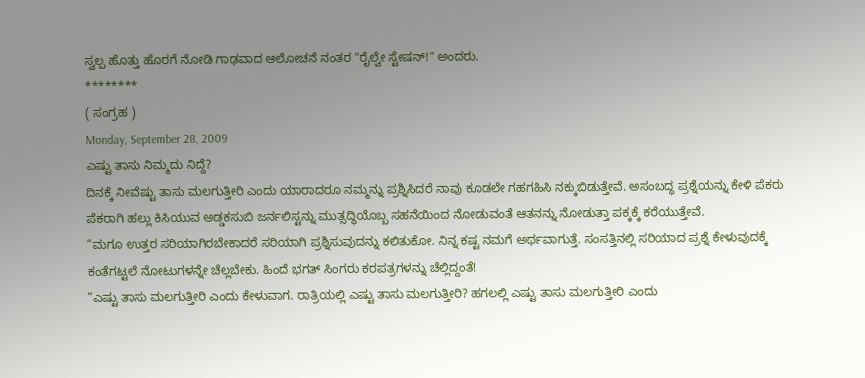ಸ್ವಲ್ಪ ಹೊತ್ತು ಹೊರಗೆ ನೋಡಿ ಗಾಢವಾದ ಆಲೋಚನೆ ನಂತರ "ರೈಲ್ವೇ ಸ್ಟೇಷನ್!" ಅಂದರು.
********
( ಸಂಗ್ರಹ )
Monday, September 28, 2009
ಎಷ್ಟು ತಾಸು ನಿಮ್ಮದು ನಿದ್ದೆ?
ದಿನಕ್ಕೆ ನೀವೆಷ್ಟು ತಾಸು ಮಲಗುತ್ತೀರಿ ಎಂದು ಯಾರಾದರೂ ನಮ್ಮನ್ನು ಪ್ರಶ್ನಿಸಿದರೆ ನಾವು ಕೂಡಲೇ ಗಹಗಹಿಸಿ ನಕ್ಕುಬಿಡುತ್ತೇವೆ. ಅಸಂಬದ್ಧ ಪ್ರಶ್ನೆಯನ್ನು ಕೇಳಿ ಪೆಕರು ಪೆಕರಾಗಿ ಹಲ್ಲು ಕಿಸಿಯುವ ಅಡ್ಡಕಸುಬಿ ಜರ್ನಲಿಸ್ಟನ್ನು ಮುತ್ಸದ್ಧಿಯೊಬ್ಬ ಸಹನೆಯಿಂದ ನೋಡುವಂತೆ ಆತನನ್ನು ನೋಡುತ್ತಾ ಪಕ್ಕಕ್ಕೆ ಕರೆಯುತ್ತೇವೆ.
“ಮಗೂ ಉತ್ತರ ಸರಿಯಾಗಿರಬೇಕಾದರೆ ಸರಿಯಾಗಿ ಪ್ರಶ್ನಿಸುವುದನ್ನು ಕಲಿತುಕೋ. ನಿನ್ನ ಕಷ್ಟ ನಮಗೆ ಅರ್ಥವಾಗುತ್ತೆ. ಸಂಸತ್ತಿನಲ್ಲಿ ಸರಿಯಾದ ಪ್ರಶ್ನೆ ಕೇಳುವುದಕ್ಕೆ ಕಂತೆಗಟ್ಟಲೆ ನೋಟುಗಳನ್ನೇ ಚೆಲ್ಲಬೇಕು. ಹಿಂದೆ ಭಗತ್ ಸಿಂಗರು ಕರಪತ್ರಗಳನ್ನು ಚೆಲ್ಲಿದ್ದಂತೆ!
“ಎಷ್ಟು ತಾಸು ಮಲಗುತ್ತೀರಿ ಎಂದು ಕೇಳುವಾಗ. ರಾತ್ರಿಯಲ್ಲಿ ಎಷ್ಟು ತಾಸು ಮಲಗುತ್ತೀರಿ? ಹಗಲಲ್ಲಿ ಎಷ್ಟು ತಾಸು ಮಲಗುತ್ತೀರಿ ಎಂದು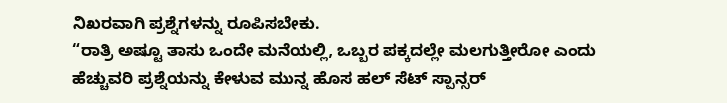ನಿಖರವಾಗಿ ಪ್ರಶ್ನೆಗಳನ್ನು ರೂಪಿಸಬೇಕು.
“ರಾತ್ರಿ ಅಷ್ಟೂ ತಾಸು ಒಂದೇ ಮನೆಯಲ್ಲಿ, ಒಬ್ಬರ ಪಕ್ಕದಲ್ಲೇ ಮಲಗುತ್ತೀರೋ ಎಂದು ಹೆಚ್ಚುವರಿ ಪ್ರಶ್ನೆಯನ್ನು ಕೇಳುವ ಮುನ್ನ ಹೊಸ ಹಲ್ ಸೆಟ್ ಸ್ಪಾನ್ಸರ್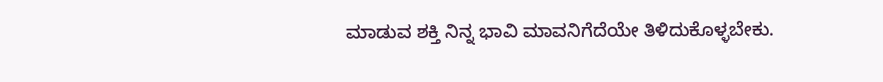ಮಾಡುವ ಶಕ್ತಿ ನಿನ್ನ ಭಾವಿ ಮಾವನಿಗೆದೆಯೇ ತಿಳಿದುಕೊಳ್ಳಬೇಕು.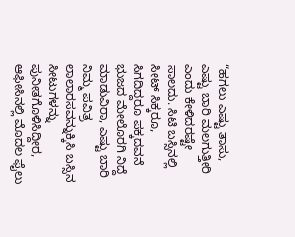“ಹಗಲು ಎಷ್ಟು ತಾಸು, ಎಷ್ಟು ಬಾರಿ ಮಲಗುತ್ತೀರಿ ಎಂದು ಕೇಳಿದರಷ್ಟೇ ಸಾಲದು. ಸಿಟಿ ಬಸ್ಸಿನಲ್ಲಿ ಸೀಟ್ ಸಿಕ್ಕರೂ, ಸಿಗದಿದ್ದರೂ ಪಕ್ಕದವನೆ ಭುಜದ ಮೇಲೊರಗಿ ನಿದ್ದೆ ಮಾಡುವಿರಾ, ಎಷ್ಟು ಬಾರಿ ನಿಮ್ಮ ಪವಿತ್ರ ಲಾಲಾರಸವನ್ನುಕ್ಕಿಸಿ ಬಸ್ಸಿನ ಸೀಟುಗಳನ್ನು ಪುನೀತಗೊಳಿಸಿದ್ದೀರ, ಆಫೀಸಿನಲ್ಲಿ ಮೊದಲ ಫೈಲು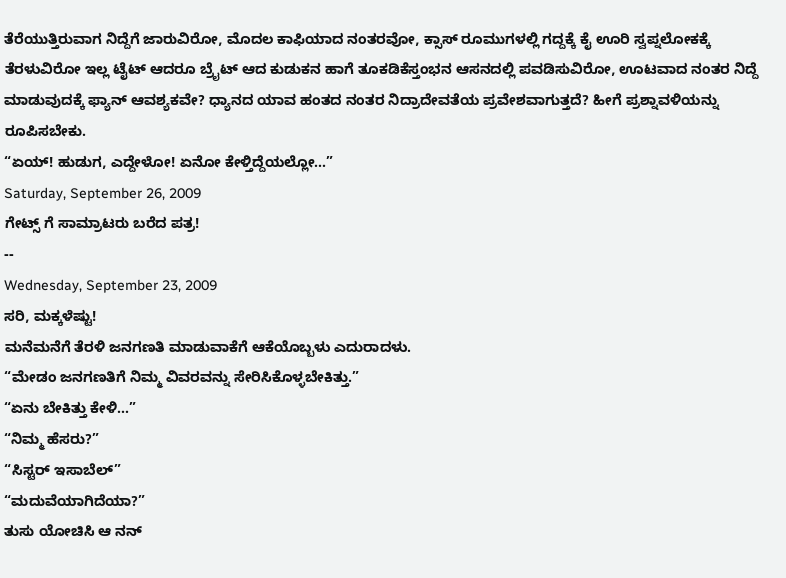ತೆರೆಯುತ್ತಿರುವಾಗ ನಿದ್ದೆಗೆ ಜಾರುವಿರೋ, ಮೊದಲ ಕಾಫಿಯಾದ ನಂತರವೋ, ಕ್ಸಾಸ್ ರೂಮುಗಳಲ್ಲಿ ಗದ್ದಕ್ಕೆ ಕೈ ಊರಿ ಸ್ವಪ್ನಲೋಕಕ್ಕೆ ತೆರಳುವಿರೋ ಇಲ್ಲ ಟೈಟ್ ಆದರೂ ಬ್ರೈಟ್ ಆದ ಕುಡುಕನ ಹಾಗೆ ತೂಕಡಿಕೆಸ್ತಂಭನ ಆಸನದಲ್ಲಿ ಪವಡಿಸುವಿರೋ, ಊಟವಾದ ನಂತರ ನಿದ್ದೆ ಮಾಡುವುದಕ್ಕೆ ಫ್ಯಾನ್ ಆವಶ್ಯಕವೇ? ಧ್ಯಾನದ ಯಾವ ಹಂತದ ನಂತರ ನಿದ್ರಾದೇವತೆಯ ಪ್ರವೇಶವಾಗುತ್ತದೆ? ಹೀಗೆ ಪ್ರಶ್ನಾವಳಿಯನ್ನು ರೂಪಿಸಬೇಕು.
“ಏಯ್! ಹುಡುಗ, ಎದ್ದೇಳೋ! ಏನೋ ಕೇಳ್ತಿದ್ದೆಯಲ್ಲೋ...”
Saturday, September 26, 2009
ಗೇಟ್ಸ್ ಗೆ ಸಾಮ್ರಾಟರು ಬರೆದ ಪತ್ರ!
--
Wednesday, September 23, 2009
ಸರಿ, ಮಕ್ಕಳೆಷ್ಟು!
ಮನೆಮನೆಗೆ ತೆರಳಿ ಜನಗಣತಿ ಮಾಡುವಾಕೆಗೆ ಆಕೆಯೊಬ್ಬಳು ಎದುರಾದಳು.
“ಮೇಡಂ ಜನಗಣತಿಗೆ ನಿಮ್ಮ ವಿವರವನ್ನು ಸೇರಿಸಿಕೊಳ್ಳಬೇಕಿತ್ತು.”
“ಏನು ಬೇಕಿತ್ತು ಕೇಳಿ...”
“ನಿಮ್ಮ ಹೆಸರು?”
“ಸಿಸ್ಟರ್ ಇಸಾಬೆಲ್”
“ಮದುವೆಯಾಗಿದೆಯಾ?”
ತುಸು ಯೋಚಿಸಿ ಆ ನನ್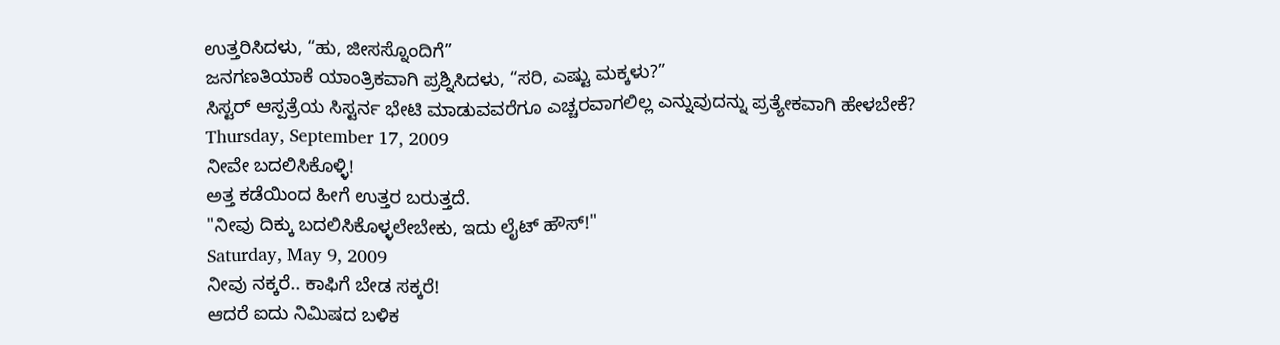ಉತ್ತರಿಸಿದಳು, “ಹು, ಜೀಸಸ್ನೊಂದಿಗೆ”
ಜನಗಣತಿಯಾಕೆ ಯಾಂತ್ರಿಕವಾಗಿ ಪ್ರಶ್ನಿಸಿದಳು, “ಸರಿ, ಎಷ್ಟು ಮಕ್ಕಳು?”
ಸಿಸ್ಟರ್ ಆಸ್ಪತ್ರೆಯ ಸಿಸ್ಟರ್ನ ಭೇಟಿ ಮಾಡುವವರೆಗೂ ಎಚ್ಚರವಾಗಲಿಲ್ಲ ಎನ್ನುವುದನ್ನು ಪ್ರತ್ಯೇಕವಾಗಿ ಹೇಳಬೇಕೆ?
Thursday, September 17, 2009
ನೀವೇ ಬದಲಿಸಿಕೊಳ್ಳಿ!
ಅತ್ತ ಕಡೆಯಿಂದ ಹೀಗೆ ಉತ್ತರ ಬರುತ್ತದೆ.
"ನೀವು ದಿಕ್ಕು ಬದಲಿಸಿಕೊಳ್ಳಲೇಬೇಕು, ಇದು ಲೈಟ್ ಹೌಸ್!"
Saturday, May 9, 2009
ನೀವು ನಕ್ಕರೆ.. ಕಾಫಿಗೆ ಬೇಡ ಸಕ್ಕರೆ!
ಆದರೆ ಐದು ನಿಮಿಷದ ಬಳಿಕ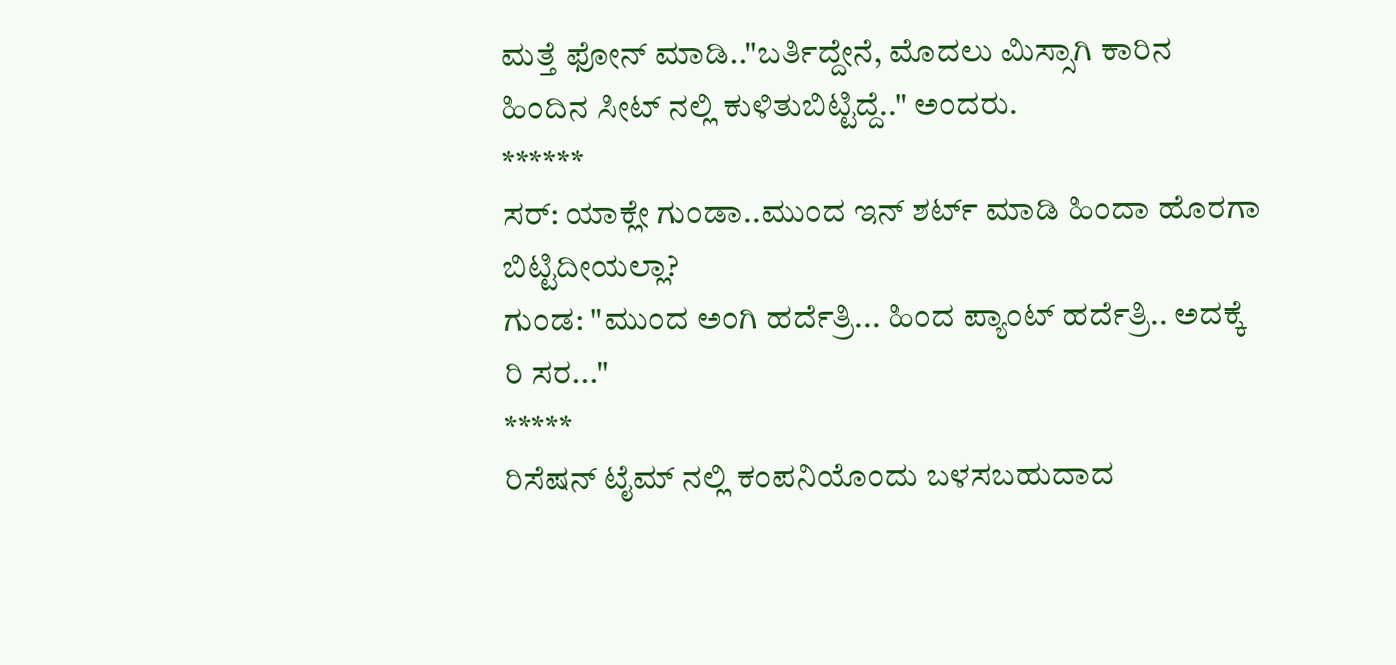ಮತ್ತೆ ಫೋನ್ ಮಾಡಿ.."ಬರ್ತಿದ್ದೇನೆ, ಮೊದಲು ಮಿಸ್ಸಾಗಿ ಕಾರಿನ ಹಿಂದಿನ ಸೀಟ್ ನಲ್ಲಿ ಕುಳಿತುಬಿಟ್ಟಿದ್ದೆ.." ಅಂದರು.
******
ಸರ್: ಯಾಕ್ಲೇ ಗುಂಡಾ..ಮುಂದ ಇನ್ ಶರ್ಟ್ ಮಾಡಿ ಹಿಂದಾ ಹೊರಗಾ ಬಿಟ್ಟಿದೀಯಲ್ಲಾ?
ಗುಂಡ: "ಮುಂದ ಅಂಗಿ ಹರ್ದೆತ್ರಿ... ಹಿಂದ ಪ್ಯಾಂಟ್ ಹರ್ದೆತ್ರಿ.. ಅದಕ್ಕೆ ರಿ ಸರ..."
*****
ರಿಸೆಷನ್ ಟೈಮ್ ನಲ್ಲಿ ಕಂಪನಿಯೊಂದು ಬಳಸಬಹುದಾದ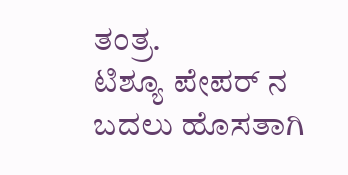ತಂತ್ರ.
ಟಿಶ್ಯೂ ಪೇಪರ್ ನ ಬದಲು ಹೊಸತಾಗಿ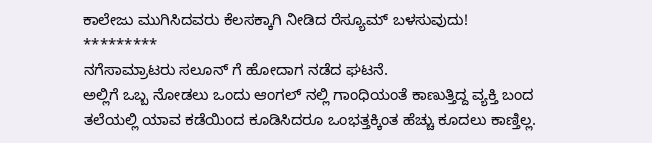ಕಾಲೇಜು ಮುಗಿಸಿದವರು ಕೆಲಸಕ್ಕಾಗಿ ನೀಡಿದ ರೆಸ್ಯೂಮ್ ಬಳಸುವುದು!
*********
ನಗೆಸಾಮ್ರಾಟರು ಸಲೂನ್ ಗೆ ಹೋದಾಗ ನಡೆದ ಘಟನೆ.
ಅಲ್ಲಿಗೆ ಒಬ್ಬ ನೋಡಲು ಒಂದು ಆಂಗಲ್ ನಲ್ಲಿ ಗಾಂಧಿಯಂತೆ ಕಾಣುತ್ತಿದ್ದ ವ್ಯಕ್ತಿ ಬಂದ ತಲೆಯಲ್ಲಿ ಯಾವ ಕಡೆಯಿಂದ ಕೂಡಿಸಿದರೂ ಒಂಭತ್ತಕ್ಕಿಂತ ಹೆಚ್ಚು ಕೂದಲು ಕಾಣ್ತಿಲ್ಲ.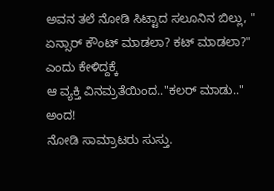ಅವನ ತಲೆ ನೋಡಿ ಸಿಟ್ಟಾದ ಸಲೂನಿನ ಬಿಲ್ಲು, " ಏನ್ಸಾರ್ ಕೌಂಟ್ ಮಾಡಲಾ? ಕಟ್ ಮಾಡಲಾ?" ಎಂದು ಕೇಳಿದ್ದಕ್ಕೆ
ಆ ವ್ಯಕ್ತಿ ವಿನಮ್ರತೆಯಿಂದ.."ಕಲರ್ ಮಾಡು.." ಅಂದ!
ನೋಡಿ ಸಾಮ್ರಾಟರು ಸುಸ್ತು.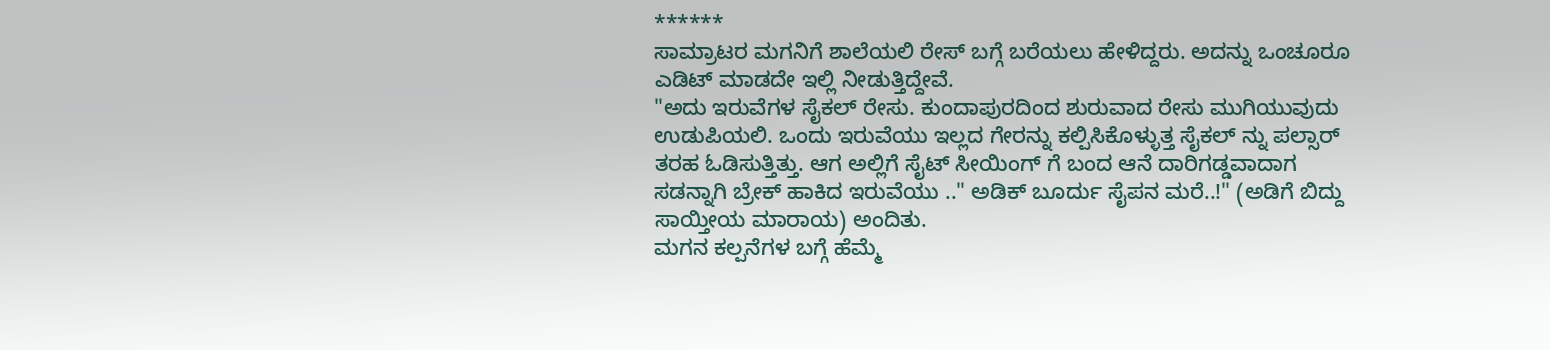******
ಸಾಮ್ರಾಟರ ಮಗನಿಗೆ ಶಾಲೆಯಲಿ ರೇಸ್ ಬಗ್ಗೆ ಬರೆಯಲು ಹೇಳಿದ್ದರು. ಅದನ್ನು ಒಂಚೂರೂ ಎಡಿಟ್ ಮಾಡದೇ ಇಲ್ಲಿ ನೀಡುತ್ತಿದ್ದೇವೆ.
"ಅದು ಇರುವೆಗಳ ಸೈಕಲ್ ರೇಸು. ಕುಂದಾಪುರದಿಂದ ಶುರುವಾದ ರೇಸು ಮುಗಿಯುವುದು ಉಡುಪಿಯಲಿ. ಒಂದು ಇರುವೆಯು ಇಲ್ಲದ ಗೇರನ್ನು ಕಲ್ಪಿಸಿಕೊಳ್ಳುತ್ತ ಸೈಕಲ್ ನ್ನು ಪಲ್ಸಾರ್ ತರಹ ಓಡಿಸುತ್ತಿತ್ತು. ಆಗ ಅಲ್ಲಿಗೆ ಸೈಟ್ ಸೀಯಿಂಗ್ ಗೆ ಬಂದ ಆನೆ ದಾರಿಗಡ್ಡವಾದಾಗ ಸಡನ್ನಾಗಿ ಬ್ರೇಕ್ ಹಾಕಿದ ಇರುವೆಯು .." ಅಡಿಕ್ ಬೂರ್ದು ಸೈಪನ ಮರೆ..!" (ಅಡಿಗೆ ಬಿದ್ದು ಸಾಯ್ತೀಯ ಮಾರಾಯ) ಅಂದಿತು.
ಮಗನ ಕಲ್ಪನೆಗಳ ಬಗ್ಗೆ ಹೆಮ್ಮೆ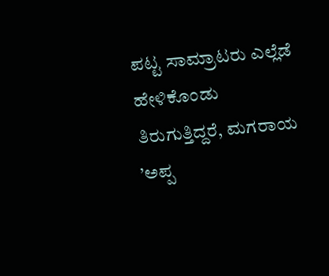ಪಟ್ಟ ಸಾಮ್ರಾಟರು ಎಲ್ಲೆಡೆ ಹೇಳಿಕೊಂಡು ತಿರುಗುತ್ತಿದ್ದರೆ, ಮಗರಾಯ ’ಅಪ್ಪ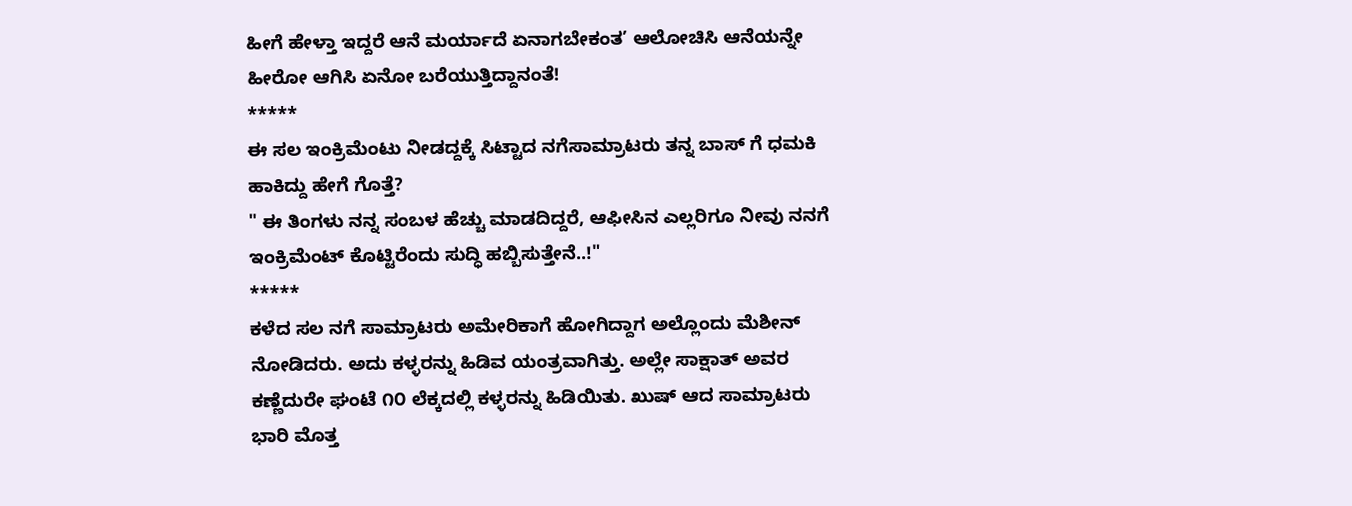ಹೀಗೆ ಹೇಳ್ತಾ ಇದ್ದರೆ ಆನೆ ಮರ್ಯಾದೆ ಏನಾಗಬೇಕಂತ’ ಆಲೋಚಿಸಿ ಆನೆಯನ್ನೇ ಹೀರೋ ಆಗಿಸಿ ಏನೋ ಬರೆಯುತ್ತಿದ್ದಾನಂತೆ!
*****
ಈ ಸಲ ಇಂಕ್ರಿಮೆಂಟು ನೀಡದ್ದಕ್ಕೆ ಸಿಟ್ಟಾದ ನಗೆಸಾಮ್ರಾಟರು ತನ್ನ ಬಾಸ್ ಗೆ ಧಮಕಿ ಹಾಕಿದ್ದು ಹೇಗೆ ಗೊತ್ತೆ?
" ಈ ತಿಂಗಳು ನನ್ನ ಸಂಬಳ ಹೆಚ್ಚು ಮಾಡದಿದ್ದರೆ, ಆಫೀಸಿನ ಎಲ್ಲರಿಗೂ ನೀವು ನನಗೆ ಇಂಕ್ರಿಮೆಂಟ್ ಕೊಟ್ಟಿರೆಂದು ಸುದ್ಧಿ ಹಬ್ಬಿಸುತ್ತೇನೆ..!"
*****
ಕಳೆದ ಸಲ ನಗೆ ಸಾಮ್ರಾಟರು ಅಮೇರಿಕಾಗೆ ಹೋಗಿದ್ದಾಗ ಅಲ್ಲೊಂದು ಮೆಶೀನ್ ನೋಡಿದರು. ಅದು ಕಳ್ಳರನ್ನು ಹಿಡಿವ ಯಂತ್ರವಾಗಿತ್ತು. ಅಲ್ಲೇ ಸಾಕ್ಷಾತ್ ಅವರ ಕಣ್ಣೆದುರೇ ಘಂಟೆ ೧೦ ಲೆಕ್ಕದಲ್ಲಿ ಕಳ್ಳರನ್ನು ಹಿಡಿಯಿತು. ಖುಷ್ ಆದ ಸಾಮ್ರಾಟರು ಭಾರಿ ಮೊತ್ತ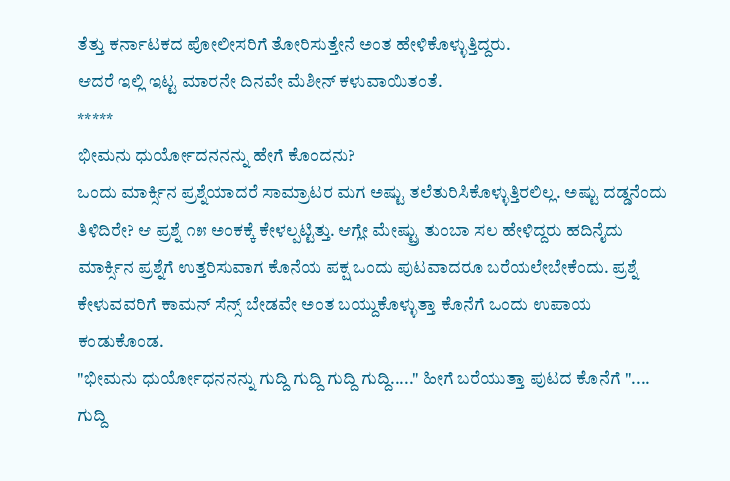ತೆತ್ತು ಕರ್ನಾಟಕದ ಪೋಲೀಸರಿಗೆ ತೋರಿಸುತ್ತೇನೆ ಅಂತ ಹೇಳಿಕೊಳ್ಳುತ್ತಿದ್ದರು.
ಆದರೆ ಇಲ್ಲಿ ಇಟ್ಟ ಮಾರನೇ ದಿನವೇ ಮೆಶೀನ್ ಕಳುವಾಯಿತಂತೆ.
*****
ಭೀಮನು ಧುರ್ಯೋದನನನ್ನು ಹೇಗೆ ಕೊಂದನು?
ಒಂದು ಮಾರ್ಕ್ಸಿನ ಪ್ರಶ್ನೆಯಾದರೆ ಸಾಮ್ರಾಟರ ಮಗ ಅಷ್ಟು ತಲೆತುರಿಸಿಕೊಳ್ಳುತ್ತಿರಲಿಲ್ಲ. ಅಷ್ಟು ದಡ್ಡನೆಂದು ತಿಳಿದಿರೇ? ಆ ಪ್ರಶ್ನೆ ೧೫ ಅಂಕಕ್ಕೆ ಕೇಳಲ್ಪಟ್ಟಿತ್ತು. ಆಗ್ಲೇ ಮೇಷ್ಟ್ರು ತುಂಬಾ ಸಲ ಹೇಳಿದ್ದರು ಹದಿನೈದು ಮಾರ್ಕ್ಸಿನ ಪ್ರಶ್ನೆಗೆ ಉತ್ತರಿಸುವಾಗ ಕೊನೆಯ ಪಕ್ಷ ಒಂದು ಪುಟವಾದರೂ ಬರೆಯಲೇಬೇಕೆಂದು. ಪ್ರಶ್ನೆ ಕೇಳುವವರಿಗೆ ಕಾಮನ್ ಸೆನ್ಸ್ ಬೇಡವೇ ಅಂತ ಬಯ್ದುಕೊಳ್ಳುತ್ತಾ ಕೊನೆಗೆ ಒಂದು ಉಪಾಯ ಕಂಡುಕೊಂಡ.
"ಭೀಮನು ಧುರ್ಯೋಧನನನ್ನು ಗುದ್ದಿ ಗುದ್ದಿ ಗುದ್ದಿ ಗುದ್ದಿ....." ಹೀಗೆ ಬರೆಯುತ್ತಾ ಪುಟದ ಕೊನೆಗೆ ".... ಗುದ್ದಿ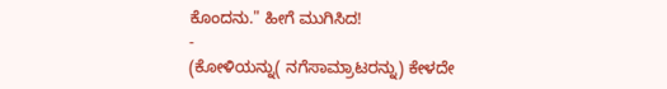ಕೊಂದನು." ಹೀಗೆ ಮುಗಿಸಿದ!
-
(ಕೋಳಿಯನ್ನು( ನಗೆಸಾಮ್ರಾಟರನ್ನು) ಕೇಳದೇ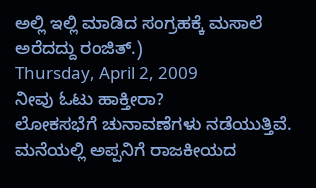ಅಲ್ಲಿ ಇಲ್ಲಿ ಮಾಡಿದ ಸಂಗ್ರಹಕ್ಕೆ ಮಸಾಲೆ ಅರೆದದ್ದು ರಂಜಿತ್.)
Thursday, April 2, 2009
ನೀವು ಓಟು ಹಾಕ್ತೀರಾ?
ಲೋಕಸಭೆಗೆ ಚುನಾವಣೆಗಳು ನಡೆಯುತ್ತಿವೆ. ಮನೆಯಲ್ಲಿ ಅಪ್ಪನಿಗೆ ರಾಜಕೀಯದ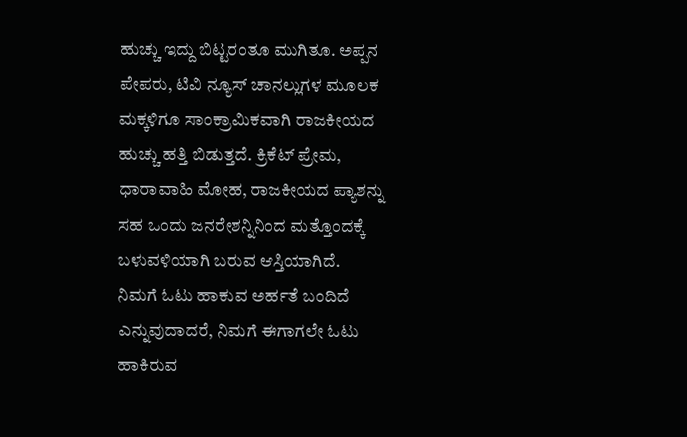ಹುಚ್ಚು ಇದ್ದು ಬಿಟ್ಟರಂತೂ ಮುಗಿತೂ. ಅಪ್ಪನ ಪೇಪರು, ಟಿವಿ ನ್ಯೂಸ್ ಚಾನಲ್ಲುಗಳ ಮೂಲಕ ಮಕ್ಕಳಿಗೂ ಸಾಂಕ್ರಾಮಿಕವಾಗಿ ರಾಜಕೀಯದ ಹುಚ್ಚು ಹತ್ತಿ ಬಿಡುತ್ತದೆ. ಕ್ರಿಕೆಟ್ ಪ್ರೇಮ, ಧಾರಾವಾಹಿ ಮೋಹ, ರಾಜಕೀಯದ ಪ್ಯಾಶನ್ನು ಸಹ ಒಂದು ಜನರೇಶನ್ನಿನಿಂದ ಮತ್ತೊಂದಕ್ಕೆ ಬಳುವಳಿಯಾಗಿ ಬರುವ ಆಸ್ತಿಯಾಗಿದೆ.
ನಿಮಗೆ ಓಟು ಹಾಕುವ ಅರ್ಹತೆ ಬಂದಿದೆ ಎನ್ನುವುದಾದರೆ, ನಿಮಗೆ ಈಗಾಗಲೇ ಓಟು ಹಾಕಿರುವ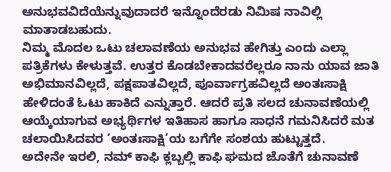ಅನುಭವವಿದೆಯೆನ್ನುವುದಾದರೆ ಇನ್ನೊಂದೆರಡು ನಿಮಿಷ ನಾವಿಲ್ಲಿ ಮಾತಾಡಬಹುದು.
ನಿಮ್ಮ ಮೊದಲ ಒಟು ಚಲಾವಣೆಯ ಅನುಭವ ಹೇಗಿತ್ತು ಎಂದು ಎಲ್ಲಾ ಪತ್ರಿಕೆಗಳು ಕೇಳುತ್ತವೆ. ಉತ್ತರ ಕೊಡಬೇಕಾದವರೆಲ್ಲರೂ ನಾನು ಯಾವ ಜಾತಿ ಅಭಿಮಾನವಿಲ್ಲದೆ, ಪಕ್ಷಪಾತವಿಲ್ಲದೆ, ಪೂರ್ವಾಗ್ರಹವಿಲ್ಲದೆ ಅಂತಃಸಾಕ್ಷಿ ಹೇಳಿದಂತೆ ಓಟು ಹಾಕಿದೆ ಎನ್ನುತ್ತಾರೆ. ಆದರೆ ಪ್ರತಿ ಸಲದ ಚುನಾವಣೆಯಲ್ಲಿ ಆಯ್ಕೆಯಾಗುವ ಅಭ್ಯರ್ಥಿಗಳ ಇತಿಹಾಸ ಹಾಗೂ ಸಾಧನೆ ಗಮನಿಸಿದರೆ ಮತ ಚಲಾಯಿಸಿದವರ ‘ಅಂತಃಸಾಕ್ಷಿ’ಯ ಬಗೆಗೇ ಸಂಶಯ ಹುಟ್ಟುತ್ತದೆ.
ಅದೇನೇ ಇರಲಿ, ನಮ್ ಕಾಫಿ ಕ್ಲಬ್ಬಲ್ಲಿ ಕಾಫಿ ಘಮದ ಜೊತೆಗೆ ಚುನಾವಣೆ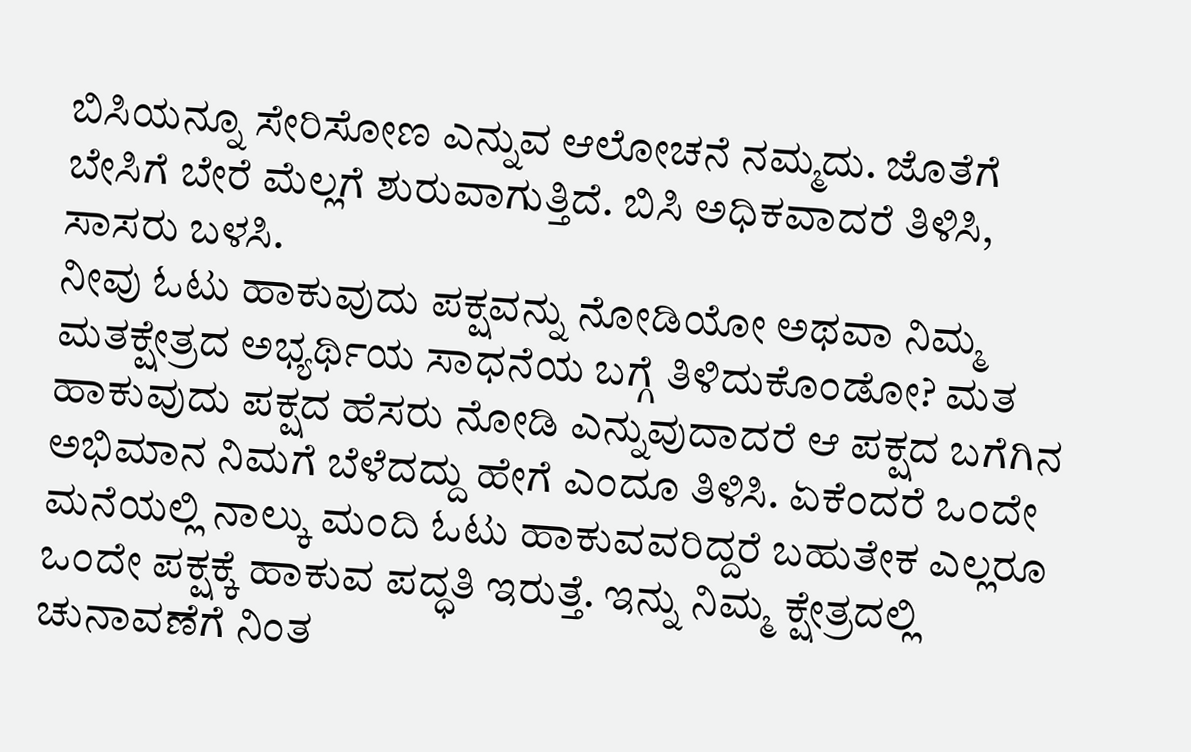ಬಿಸಿಯನ್ನೂ ಸೇರಿಸೋಣ ಎನ್ನುವ ಆಲೋಚನೆ ನಮ್ಮದು. ಜೊತೆಗೆ ಬೇಸಿಗೆ ಬೇರೆ ಮೆಲ್ಲಗೆ ಶುರುವಾಗುತ್ತಿದೆ. ಬಿಸಿ ಅಧಿಕವಾದರೆ ತಿಳಿಸಿ, ಸಾಸರು ಬಳಸಿ.
ನೀವು ಓಟು ಹಾಕುವುದು ಪಕ್ಷವನ್ನು ನೋಡಿಯೋ ಅಥವಾ ನಿಮ್ಮ ಮತಕ್ಷೇತ್ರದ ಅಭ್ಯರ್ಥಿಯ ಸಾಧನೆಯ ಬಗ್ಗೆ ತಿಳಿದುಕೊಂಡೋ? ಮತ ಹಾಕುವುದು ಪಕ್ಷದ ಹೆಸರು ನೋಡಿ ಎನ್ನುವುದಾದರೆ ಆ ಪಕ್ಷದ ಬಗೆಗಿನ ಅಭಿಮಾನ ನಿಮಗೆ ಬೆಳೆದದ್ದು ಹೇಗೆ ಎಂದೂ ತಿಳಿಸಿ. ಏಕೆಂದರೆ ಒಂದೇ ಮನೆಯಲ್ಲಿ ನಾಲ್ಕು ಮಂದಿ ಓಟು ಹಾಕುವವರಿದ್ದರೆ ಬಹುತೇಕ ಎಲ್ಲರೂ ಒಂದೇ ಪಕ್ಷಕ್ಕೆ ಹಾಕುವ ಪದ್ಧತಿ ಇರುತ್ತೆ. ಇನ್ನು ನಿಮ್ಮ ಕ್ಷೇತ್ರದಲ್ಲಿ ಚುನಾವಣೆಗೆ ನಿಂತ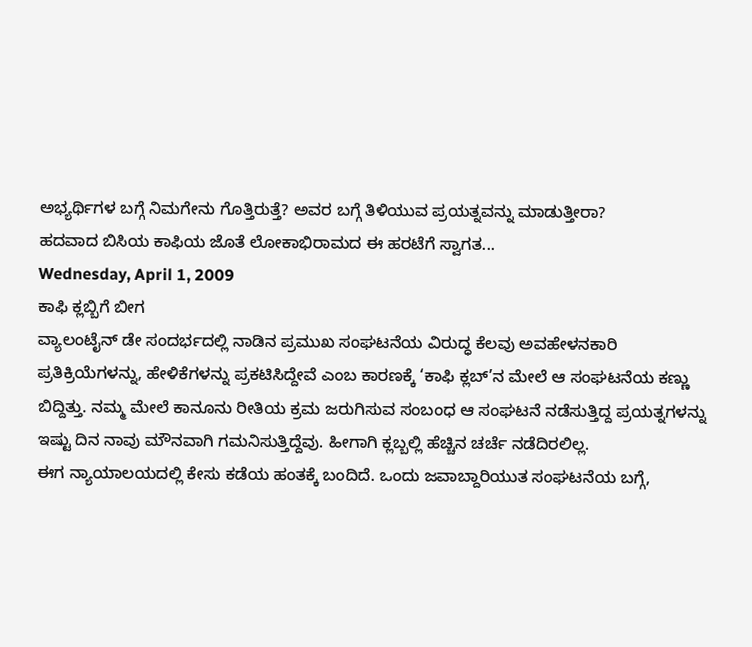ಅಭ್ಯರ್ಥಿಗಳ ಬಗ್ಗೆ ನಿಮಗೇನು ಗೊತ್ತಿರುತ್ತೆ? ಅವರ ಬಗ್ಗೆ ತಿಳಿಯುವ ಪ್ರಯತ್ನವನ್ನು ಮಾಡುತ್ತೀರಾ?
ಹದವಾದ ಬಿಸಿಯ ಕಾಫಿಯ ಜೊತೆ ಲೋಕಾಭಿರಾಮದ ಈ ಹರಟೆಗೆ ಸ್ವಾಗತ...
Wednesday, April 1, 2009
ಕಾಫಿ ಕ್ಲಬ್ಬಿಗೆ ಬೀಗ
ವ್ಯಾಲಂಟೈನ್ ಡೇ ಸಂದರ್ಭದಲ್ಲಿ ನಾಡಿನ ಪ್ರಮುಖ ಸಂಘಟನೆಯ ವಿರುದ್ಧ ಕೆಲವು ಅವಹೇಳನಕಾರಿ ಪ್ರತಿಕ್ರಿಯೆಗಳನ್ನು, ಹೇಳಿಕೆಗಳನ್ನು ಪ್ರಕಟಿಸಿದ್ದೇವೆ ಎಂಬ ಕಾರಣಕ್ಕೆ ‘ಕಾಫಿ ಕ್ಲಬ್’ನ ಮೇಲೆ ಆ ಸಂಘಟನೆಯ ಕಣ್ಣು ಬಿದ್ದಿತ್ತು. ನಮ್ಮ ಮೇಲೆ ಕಾನೂನು ರೀತಿಯ ಕ್ರಮ ಜರುಗಿಸುವ ಸಂಬಂಧ ಆ ಸಂಘಟನೆ ನಡೆಸುತ್ತಿದ್ದ ಪ್ರಯತ್ನಗಳನ್ನು ಇಷ್ಟು ದಿನ ನಾವು ಮೌನವಾಗಿ ಗಮನಿಸುತ್ತಿದ್ದೆವು. ಹೀಗಾಗಿ ಕ್ಲಬ್ಬಲ್ಲಿ ಹೆಚ್ಚಿನ ಚರ್ಚೆ ನಡೆದಿರಲಿಲ್ಲ.
ಈಗ ನ್ಯಾಯಾಲಯದಲ್ಲಿ ಕೇಸು ಕಡೆಯ ಹಂತಕ್ಕೆ ಬಂದಿದೆ. ಒಂದು ಜವಾಬ್ದಾರಿಯುತ ಸಂಘಟನೆಯ ಬಗ್ಗೆ,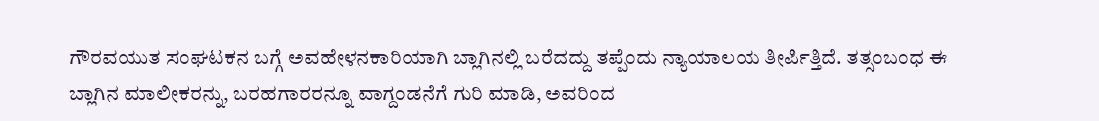ಗೌರವಯುತ ಸಂಘಟಕನ ಬಗ್ಗೆ ಅವಹೇಳನಕಾರಿಯಾಗಿ ಬ್ಲಾಗಿನಲ್ಲಿ ಬರೆದದ್ದು ತಪ್ಪೆಂದು ನ್ಯಾಯಾಲಯ ತೀರ್ಪಿತ್ತಿದೆ. ತತ್ಸಂಬಂಧ ಈ ಬ್ಲಾಗಿನ ಮಾಲೀಕರನ್ನು, ಬರಹಗಾರರನ್ನೂ ವಾಗ್ದಂಡನೆಗೆ ಗುರಿ ಮಾಡಿ, ಅವರಿಂದ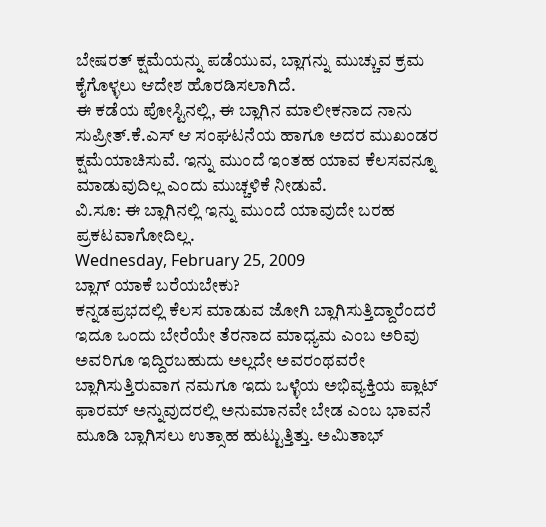ಬೇಷರತ್ ಕ್ಷಮೆಯನ್ನು ಪಡೆಯುವ, ಬ್ಲಾಗನ್ನು ಮುಚ್ಚುವ ಕ್ರಮ ಕೈಗೊಳ್ಳಲು ಆದೇಶ ಹೊರಡಿಸಲಾಗಿದೆ.
ಈ ಕಡೆಯ ಪೋಸ್ಟಿನಲ್ಲಿ, ಈ ಬ್ಲಾಗಿನ ಮಾಲೀಕನಾದ ನಾನು ಸುಪ್ರೀತ್.ಕೆ.ಎಸ್ ಆ ಸಂಘಟನೆಯ ಹಾಗೂ ಅದರ ಮುಖಂಡರ ಕ್ಷಮೆಯಾಚಿಸುವೆ. ಇನ್ನು ಮುಂದೆ ಇಂತಹ ಯಾವ ಕೆಲಸವನ್ನೂ ಮಾಡುವುದಿಲ್ಲ ಎಂದು ಮುಚ್ಚಳಿಕೆ ನೀಡುವೆ.
ವಿ.ಸೂ: ಈ ಬ್ಲಾಗಿನಲ್ಲಿ ಇನ್ನು ಮುಂದೆ ಯಾವುದೇ ಬರಹ ಪ್ರಕಟವಾಗೋದಿಲ್ಲ.
Wednesday, February 25, 2009
ಬ್ಲಾಗ್ ಯಾಕೆ ಬರೆಯಬೇಕು?
ಕನ್ನಡಪ್ರಭದಲ್ಲಿ ಕೆಲಸ ಮಾಡುವ ಜೋಗಿ ಬ್ಲಾಗಿಸುತ್ತಿದ್ದಾರೆಂದರೆ ಇದೂ ಒಂದು ಬೇರೆಯೇ ತೆರನಾದ ಮಾಧ್ಯಮ ಎಂಬ ಅರಿವು ಅವರಿಗೂ ಇದ್ದಿರಬಹುದು ಅಲ್ಲದೇ ಅವರಂಥವರೇ ಬ್ಲಾಗಿಸುತ್ತಿರುವಾಗ ನಮಗೂ ಇದು ಒಳ್ಳೆಯ ಅಭಿವ್ಯಕ್ತಿಯ ಪ್ಲಾಟ್ ಫಾರಮ್ ಅನ್ನುವುದರಲ್ಲಿ ಅನುಮಾನವೇ ಬೇಡ ಎಂಬ ಭಾವನೆ ಮೂಡಿ ಬ್ಲಾಗಿಸಲು ಉತ್ಸಾಹ ಹುಟ್ಟುತ್ತಿತ್ತು. ಅಮಿತಾಭ್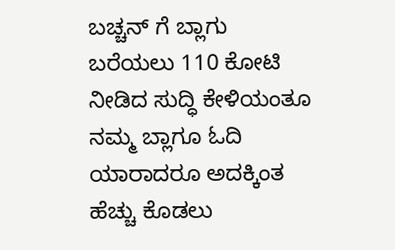ಬಚ್ಚನ್ ಗೆ ಬ್ಲಾಗು ಬರೆಯಲು 110 ಕೋಟಿ ನೀಡಿದ ಸುದ್ಧಿ ಕೇಳಿಯಂತೂ ನಮ್ಮ ಬ್ಲಾಗೂ ಓದಿ ಯಾರಾದರೂ ಅದಕ್ಕಿಂತ ಹೆಚ್ಚು ಕೊಡಲು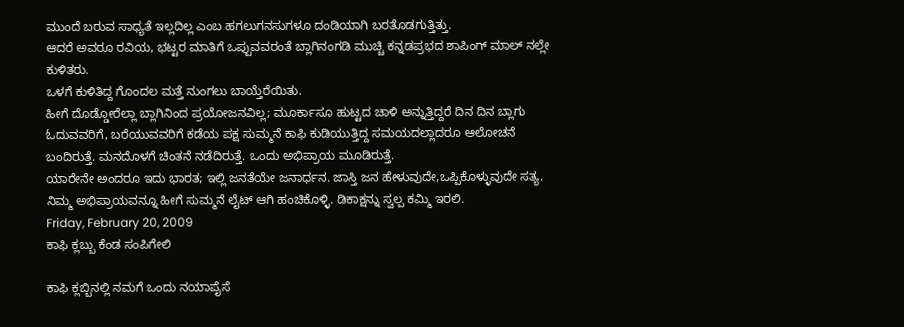ಮುಂದೆ ಬರುವ ಸಾಧ್ಯತೆ ಇಲ್ಲದಿಲ್ಲ ಎಂಬ ಹಗಲುಗನಸುಗಳೂ ದಂಡಿಯಾಗಿ ಬರತೊಡಗುತ್ತಿತ್ತು.
ಆದರೆ ಅವರೂ ರವಿಯ, ಭಟ್ಟರ ಮಾತಿಗೆ ಒಪ್ಪುವವರಂತೆ ಬ್ಲಾಗಿನಂಗಡಿ ಮುಚ್ಚಿ ಕನ್ನಡಪ್ರಭದ ಶಾಪಿಂಗ್ ಮಾಲ್ ನಲ್ಲೇ ಕುಳಿತರು.
ಒಳಗೆ ಕುಳಿತಿದ್ದ ಗೊಂದಲ ಮತ್ತೆ ನುಂಗಲು ಬಾಯ್ತೆರೆಯಿತು.
ಹೀಗೆ ದೊಡ್ಡೋರೆಲ್ಲಾ ಬ್ಲಾಗಿನಿಂದ ಪ್ರಯೋಜನವಿಲ್ಲ; ಮೂರ್ಕಾಸೂ ಹುಟ್ಟದ ಚಾಳಿ ಅನ್ನುತ್ತಿದ್ದರೆ ದಿನ ದಿನ ಬ್ಲಾಗು ಓದುವವರಿಗೆ, ಬರೆಯುವವರಿಗೆ ಕಡೆಯ ಪಕ್ಷ ಸುಮ್ಮನೆ ಕಾಫಿ ಕುಡಿಯುತ್ತಿದ್ದ ಸಮಯದಲ್ಲಾದರೂ ಆಲೋಚನೆ ಬಂದಿರುತ್ತೆ. ಮನದೊಳಗೆ ಚಿಂತನೆ ನಡೆದಿರುತ್ತೆ. ಒಂದು ಅಭಿಪ್ರಾಯ ಮೂಡಿರುತ್ತೆ.
ಯಾರೇನೇ ಅಂದರೂ ಇದು ಭಾರತ; ಇಲ್ಲಿ ಜನತೆಯೇ ಜನಾರ್ಧನ. ಜಾಸ್ತಿ ಜನ ಹೇಳುವುದೇ,ಒಪ್ಪಿಕೊಳ್ಳುವುದೇ ಸತ್ಯ. ನಿಮ್ಮ ಅಭಿಪ್ರಾಯವನ್ನೂ ಹೀಗೆ ಸುಮ್ಮನೆ ಲೈಟ್ ಆಗಿ ಹಂಚಿಕೊಳ್ಳಿ. ಡಿಕಾಕ್ಷನ್ನು ಸ್ವಲ್ಪ ಕಮ್ಮಿ ಇರಲಿ.
Friday, February 20, 2009
ಕಾಫಿ ಕ್ಲಬ್ಬು ಕೆಂಡ ಸಂಪಿಗೇಲಿ

ಕಾಫಿ ಕ್ಲಬ್ಬಿನಲ್ಲಿ ನಮಗೆ ಒಂದು ನಯಾಪೈಸೆ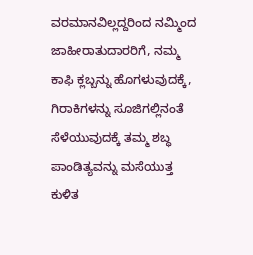ವರಮಾನವಿಲ್ಲದ್ದರಿಂದ ನಮ್ಮಿಂದ ಜಾಹೀರಾತುದಾರರಿಗೆ, ನಮ್ಮ ಕಾಫಿ ಕ್ಲಬ್ಬನ್ನು ಹೊಗಳುವುದಕ್ಕೆ, ಗಿರಾಕಿಗಳನ್ನು ಸೂಜಿಗಲ್ಲಿನಂತೆ ಸೆಳೆಯುವುದಕ್ಕೆ ತಮ್ಮ ಶಬ್ಧ ಪಾಂಡಿತ್ಯವನ್ನು ಮಸೆಯುತ್ತ ಕುಳಿತ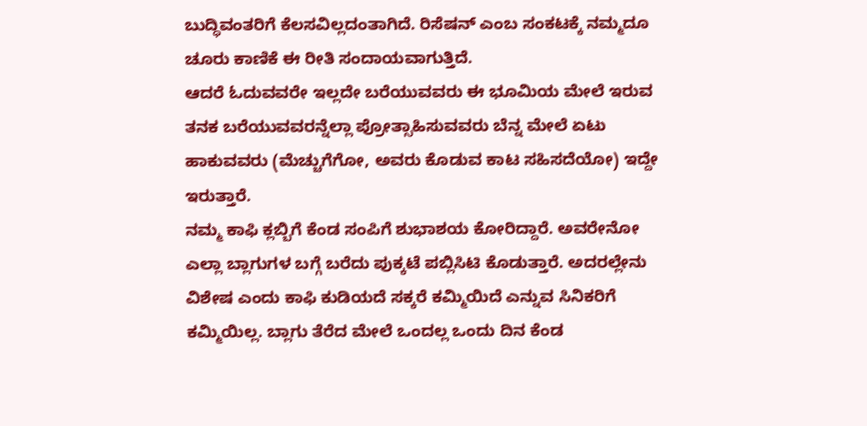ಬುದ್ಧಿವಂತರಿಗೆ ಕೆಲಸವಿಲ್ಲದಂತಾಗಿದೆ. ರಿಸೆಷನ್ ಎಂಬ ಸಂಕಟಕ್ಕೆ ನಮ್ಮದೂ ಚೂರು ಕಾಣಿಕೆ ಈ ರೀತಿ ಸಂದಾಯವಾಗುತ್ತಿದೆ.
ಆದರೆ ಓದುವವರೇ ಇಲ್ಲದೇ ಬರೆಯುವವರು ಈ ಭೂಮಿಯ ಮೇಲೆ ಇರುವ ತನಕ ಬರೆಯುವವರನ್ನೆಲ್ಲಾ ಪ್ರೋತ್ಸಾಹಿಸುವವರು ಬೆನ್ನ ಮೇಲೆ ಏಟು ಹಾಕುವವರು (ಮೆಚ್ಚುಗೆಗೋ, ಅವರು ಕೊಡುವ ಕಾಟ ಸಹಿಸದೆಯೋ) ಇದ್ದೇ ಇರುತ್ತಾರೆ.
ನಮ್ಮ ಕಾಫಿ ಕ್ಲಬ್ಬಿಗೆ ಕೆಂಡ ಸಂಪಿಗೆ ಶುಭಾಶಯ ಕೋರಿದ್ದಾರೆ. ಅವರೇನೋ ಎಲ್ಲಾ ಬ್ಲಾಗುಗಳ ಬಗ್ಗೆ ಬರೆದು ಪುಕ್ಕಟೆ ಪಬ್ಲಿಸಿಟಿ ಕೊಡುತ್ತಾರೆ. ಅದರಲ್ಲೇನು ವಿಶೇಷ ಎಂದು ಕಾಫಿ ಕುಡಿಯದೆ ಸಕ್ಕರೆ ಕಮ್ಮಿಯಿದೆ ಎನ್ನುವ ಸಿನಿಕರಿಗೆ ಕಮ್ಮಿಯಿಲ್ಲ. ಬ್ಲಾಗು ತೆರೆದ ಮೇಲೆ ಒಂದಲ್ಲ ಒಂದು ದಿನ ಕೆಂಡ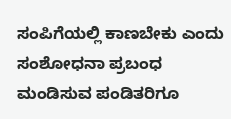ಸಂಪಿಗೆಯಲ್ಲಿ ಕಾಣಬೇಕು ಎಂದು ಸಂಶೋಧನಾ ಪ್ರಬಂಧ ಮಂಡಿಸುವ ಪಂಡಿತರಿಗೂ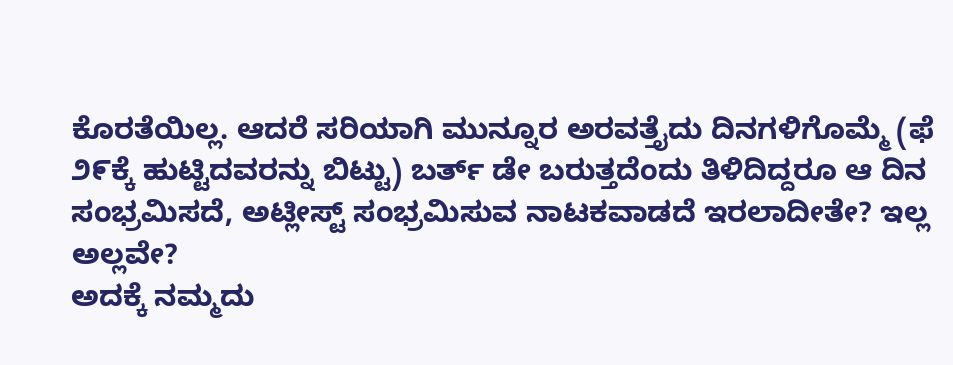ಕೊರತೆಯಿಲ್ಲ. ಆದರೆ ಸರಿಯಾಗಿ ಮುನ್ನೂರ ಅರವತ್ತೈದು ದಿನಗಳಿಗೊಮ್ಮೆ (ಫೆ ೨೯ಕ್ಕೆ ಹುಟ್ಟಿದವರನ್ನು ಬಿಟ್ಟು) ಬರ್ತ್ ಡೇ ಬರುತ್ತದೆಂದು ತಿಳಿದಿದ್ದರೂ ಆ ದಿನ ಸಂಭ್ರಮಿಸದೆ, ಅಟ್ಲೀಸ್ಟ್ ಸಂಭ್ರಮಿಸುವ ನಾಟಕವಾಡದೆ ಇರಲಾದೀತೇ? ಇಲ್ಲ ಅಲ್ಲವೇ?
ಅದಕ್ಕೆ ನಮ್ಮದು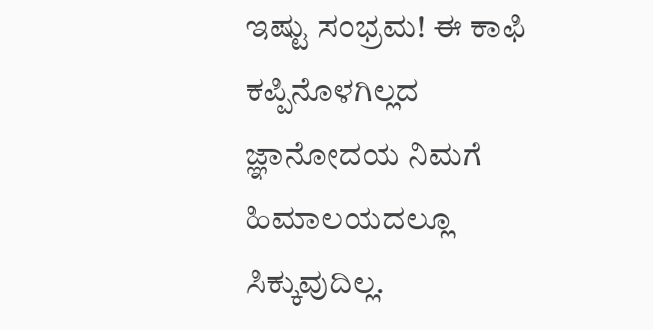ಇಷ್ಟು ಸಂಭ್ರಮ! ಈ ಕಾಫಿ ಕಪ್ಪಿನೊಳಗಿಲ್ಲದ ಜ್ಞಾನೋದಯ ನಿಮಗೆ ಹಿಮಾಲಯದಲ್ಲೂ ಸಿಕ್ಕುವುದಿಲ್ಲ.